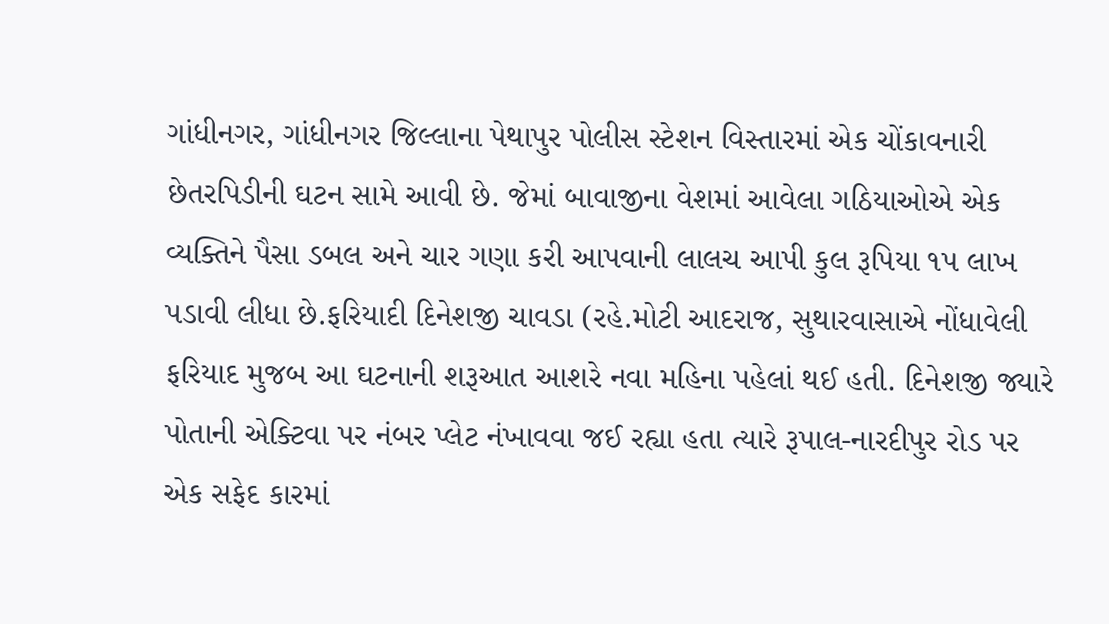ગાંધીનગર, ગાંધીનગર જિલ્લાના પેથાપુર પોલીસ સ્ટેશન વિસ્તારમાં એક ચોંકાવનારી છેતરપિડીની ઘટન સામે આવી છે. જેમાં બાવાજીના વેશમાં આવેલા ગઠિયાઓએ એક વ્યક્તિને પૈસા ડબલ અને ચાર ગણા કરી આપવાની લાલચ આપી કુલ રૂપિયા ૧પ લાખ પડાવી લીધા છે.ફરિયાદી દિનેશજી ચાવડા (રહે.મોટી આદરાજ, સુથારવાસાએ નોંધાવેલી ફરિયાદ મુજબ આ ઘટનાની શરૂઆત આશરે નવા મહિના પહેલાં થઈ હતી. દિનેશજી જ્યારે પોતાની એક્ટિવા પર નંબર પ્લેટ નંખાવવા જઈ રહ્યા હતા ત્યારે રૂપાલ-નારદીપુર રોડ પર એક સફેદ કારમાં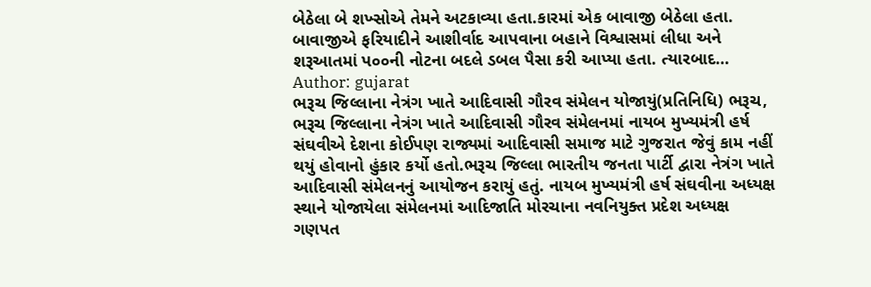બેઠેલા બે શખ્સોએ તેમને અટકાવ્યા હતા.કારમાં એક બાવાજી બેઠેલા હતા. બાવાજીએ ફરિયાદીને આશીર્વાદ આપવાના બહાને વિશ્વાસમાં લીધા અને શરૂઆતમાં પ૦૦ની નોટના બદલે ડબલ પૈસા કરી આપ્યા હતા. ત્યારબાદ…
Author: gujarat
ભરૂચ જિલ્લાના નેત્રંગ ખાતે આદિવાસી ગૌરવ સંમેલન યોજાયું(પ્રતિનિધિ) ભરૂચ, ભરૂચ જિલ્લાના નેત્રંગ ખાતે આદિવાસી ગૌરવ સંમેલનમાં નાયબ મુખ્યમંત્રી હર્ષ સંઘવીએ દેશના કોઈપણ રાજ્યમાં આદિવાસી સમાજ માટે ગુજરાત જેવું કામ નહીં થયું હોવાનો હુંકાર કર્યો હતો.ભરૂચ જિલ્લા ભારતીય જનતા પાર્ટી દ્વારા નેત્રંગ ખાતે આદિવાસી સંમેલનનું આયોજન કરાયું હતું. નાયબ મુખ્યમંત્રી હર્ષ સંઘવીના અધ્યક્ષ સ્થાને યોજાયેલા સંમેલનમાં આદિજાતિ મોરચાના નવનિયુક્ત પ્રદેશ અધ્યક્ષ ગણપત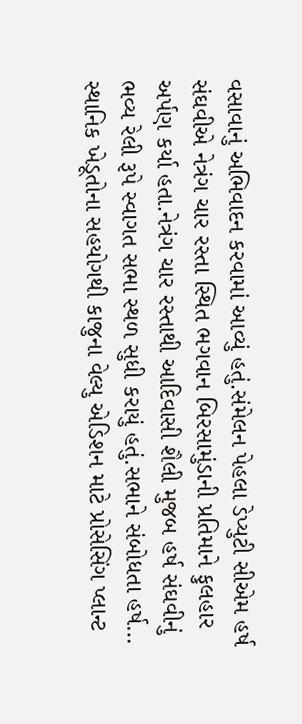વસાવાનું અભિવાદન કરવામાં આવ્યું હતું.સંમેલન પેહલા ડેપ્યુટી સીએમ હર્ષ સંઘવીએ નેત્રંગ ચાર રસ્તા સ્થિત ભગવાન બિરસામુંડાની પ્રતિમાને ફુલહાર અર્પણ કર્યા હતા.નેત્રંગ ચાર રસ્તાથી આદિવાસી શૈલી મુજબ હર્ષ સંઘવીનું ભવ્ય રેલી રૂપે સ્વાગત સભા સ્થળ સુધી કરાયું હતું.સભાને સંબોધતા હર્ષ…
સ્થાનિક ખેડૂતોના સહયોગથી કાજુના વેલ્યુ એડિશન માટે પ્રોસેસિંગ પ્લાન્ટ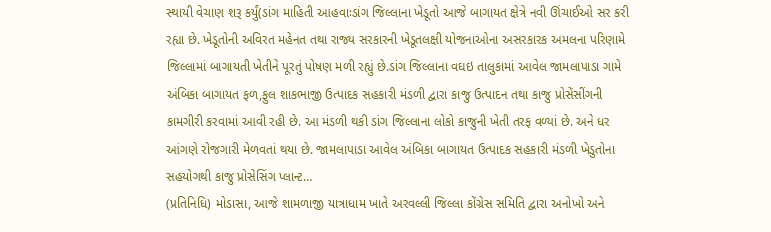સ્થાયી વેચાણ શરૂ કર્યું(ડાંગ માહિતી આહવાઃડાંગ જિલ્લાના ખેડૂતો આજે બાગાયત ક્ષેત્રે નવી ઊંચાઈઓ સર કરી રહ્યા છે. ખેડૂતોની અવિરત મહેનત તથા રાજ્ય સરકારની ખેડૂતલક્ષી યોજનાઓના અસરકારક અમલના પરિણામે જિલ્લામાં બાગાયતી ખેતીને પૂરતું પોષણ મળી રહ્યું છે.ડાંગ જિલ્લાના વઘઇ તાલુકામાં આવેલ જામલાપાડા ગામે અંબિકા બાગાયત ફળ,ફુલ શાકભાજી ઉત્પાદક સહકારી મંડળી દ્વારા કાજુ ઉત્પાદન તથા કાજુ પ્રોસેંસીંગની કામગીરી કરવામાં આવી રહી છે. આ મંડળી થકી ડાંગ જિલ્લાના લોકો કાજુની ખેતી તરફ વળ્યાં છે. અને ધર આંગણે રોજગારી મેળવતાં થયા છે. જામલાપાડા આવેલ અંબિકા બાગાયત ઉત્પાદક સહકારી મંડળી ખેડુતોના સહયોગથી કાજુ પ્રોસેસિંગ પ્લાન્ટ…
(પ્રતિનિધિ) મોડાસા, આજે શામળાજી યાત્રાધામ ખાતે અરવલ્લી જિલ્લા કોંગ્રેસ સમિતિ દ્વારા અનોખો અને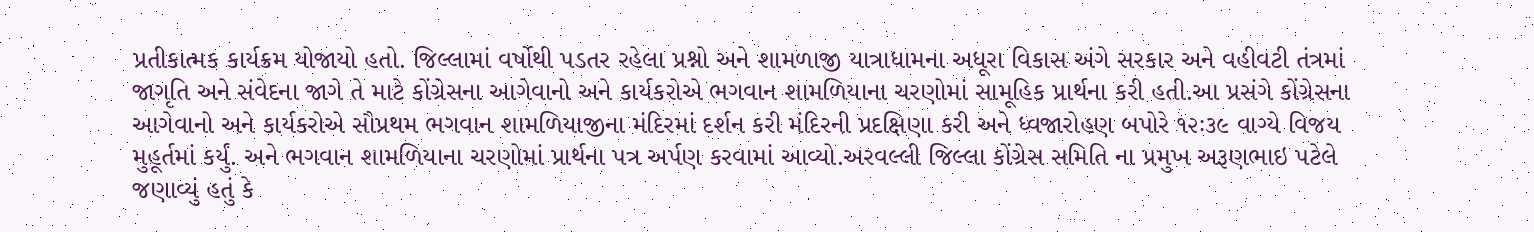પ્રતીકાત્મક કાર્યક્રમ યોજાયો હતો. જિલ્લામાં વર્ષોથી પડતર રહેલા પ્રશ્નો અને શામળાજી યાત્રાધામના અધૂરા વિકાસ અંગે સરકાર અને વહીવટી તંત્રમાં જાગૃતિ અને સંવેદના જાગે તે માટે કોંગ્રેસના આગેવાનો અને કાર્યકરોએ ભગવાન શામળિયાના ચરણોમાં સામૂહિક પ્રાર્થના કરી હતી.આ પ્રસંગે કોંગ્રેસના આગેવાનો અને કાર્યકરોએ સૌપ્રથમ ભગવાન શામળિયાજીના મંદિરમાં દર્શન કરી મંદિરની પ્રદક્ષિણા કરી અને ધ્વજારોહણ બપોરે ૧૨ઃ૩૯ વાગ્યે વિજય મુહૂર્તમાં કર્યું. અને ભગવાન શામળિયાના ચરણોમાં પ્રાર્થના પત્ર અર્પણ કરવામાં આવ્યો.અરવલ્લી જિલ્લા કોંગ્રેસ સમિતિ ના પ્રમુખ અરૂણભાઇ પટેલે જણાવ્યું હતું કે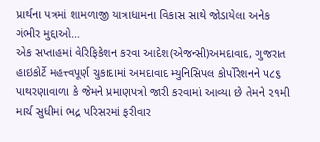પ્રાર્થના પત્રમાં શામળાજી યાત્રાધામના વિકાસ સાથે જોડાયેલા અનેક ગંભીર મુદ્દાઓ…
એક સપ્તાહમાં વેરિફિકેશન કરવા આદેશ(એજન્સી)અમદાવાદ, ગુજરાત હાઇકોર્ટે મહત્ત્વપૂર્ણ ચુકાદામાં અમદાવાદ મ્યુનિસિપલ કોર્પોરેશનને ૫૮૬ પાથરણાવાળા કે જેમને પ્રમાણપત્રો જારી કરવામાં આવ્યા છે તેમને ૨૧મી માર્ચ સુધીમાં ભદ્ર પરિસરમાં ફરીવાર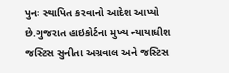પુનઃ સ્થાપિત કરવાનો આદેશ આપ્યો છે.ગુજરાત હાઇકોર્ટના મુખ્ય ન્યાયાધીશ જસ્ટિસ સુનીતા અગ્રવાલ અને જસ્ટિસ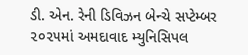ડી. એન. રેની ડિવિઝન બેન્ચે સપ્ટેમ્બર ૨૦૨૫માં અમદાવાદ મ્યુનિસિપલ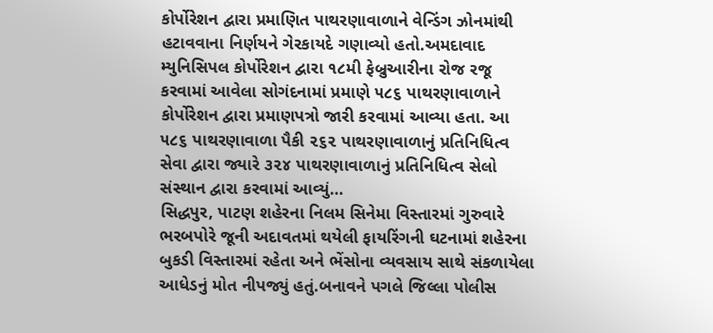કોર્પોરેશન દ્વારા પ્રમાણિત પાથરણાવાળાને વેન્ડિંગ ઝોનમાંથી હટાવવાના નિર્ણયને ગેરકાયદે ગણાવ્યો હતો.અમદાવાદ મ્યુનિસિપલ કોર્પોરેશન દ્વારા ૧૮મી ફેબ્રુઆરીના રોજ રજૂ કરવામાં આવેલા સોગંદનામાં પ્રમાણે ૫૮૬ પાથરણાવાળાને કોર્પોરેશન દ્વારા પ્રમાણપત્રો જારી કરવામાં આવ્યા હતા. આ ૫૮૬ પાથરણાવાળા પૈકી ૨૬૨ પાથરણાવાળાનું પ્રતિનિધિત્વ સેવા દ્વારા જ્યારે ૩૨૪ પાથરણાવાળાનું પ્રતિનિધિત્વ સેલો સંસ્થાન દ્વારા કરવામાં આવ્યું…
સિદ્ધપુર, પાટણ શહેરના નિલમ સિનેમા વિસ્તારમાં ગુરુવારે ભરબપોરે જૂની અદાવતમાં થયેલી ફાયરિંગની ઘટનામાં શહેરના બુકડી વિસ્તારમાં રહેતા અને ભેંસોના વ્યવસાય સાથે સંકળાયેલા આધેડનું મોત નીપજ્યું હતું.બનાવને પગલે જિલ્લા પોલીસ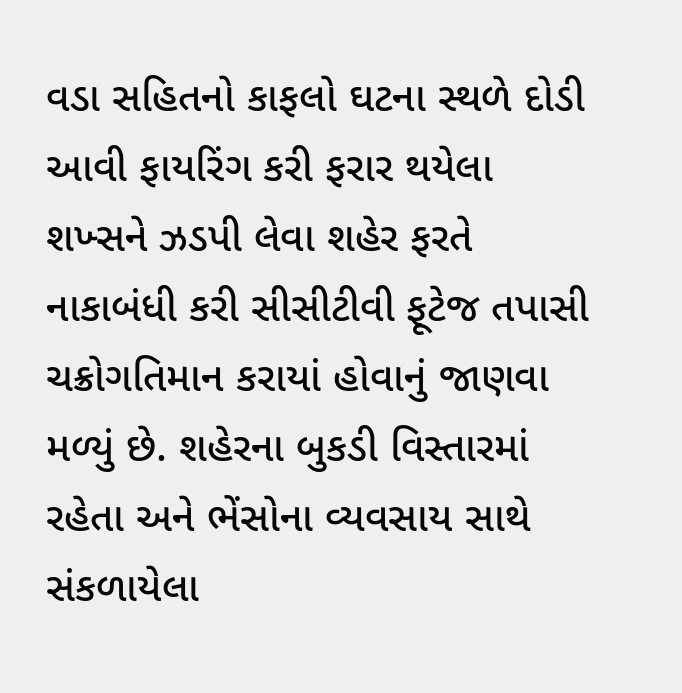વડા સહિતનો કાફલો ઘટના સ્થળે દોડી આવી ફાયરિંગ કરી ફરાર થયેલા શખ્સને ઝડપી લેવા શહેર ફરતે નાકાબંધી કરી સીસીટીવી ફૂટેજ તપાસી ચક્રોગતિમાન કરાયાં હોવાનું જાણવા મળ્યું છે. શહેરના બુકડી વિસ્તારમાં રહેતા અને ભેંસોના વ્યવસાય સાથે સંકળાયેલા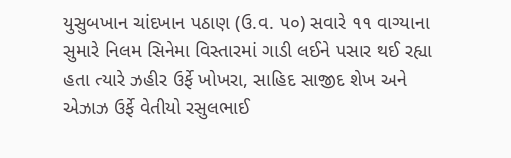યુસુબખાન ચાંદખાન પઠાણ (ઉ.વ. ૫૦) સવારે ૧૧ વાગ્યાના સુમારે નિલમ સિનેમા વિસ્તારમાં ગાડી લઈને પસાર થઈ રહ્યા હતા ત્યારે ઝહીર ઉર્ફે ખોખરા, સાહિદ સાજીદ શેખ અને એઝાઝ ઉર્ફે વેતીયો રસુલભાઈ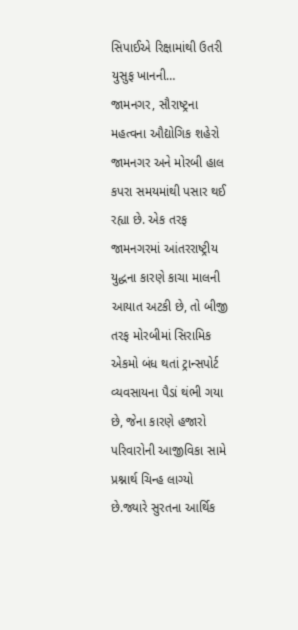સિપાઈએ રિક્ષામાંથી ઉતરી યુસુફ ખાનની…
જામનગર, સૌરાષ્ટ્રના મહત્વના ઔદ્યોગિક શહેરો જામનગર અને મોરબી હાલ કપરા સમયમાંથી પસાર થઈ રહ્યા છે. એક તરફ જામનગરમાં આંતરરાષ્ટ્રીય યુદ્ધના કારણે કાચા માલની આયાત અટકી છે, તો બીજી તરફ મોરબીમાં સિરામિક એકમો બંધ થતાં ટ્રાન્સપોર્ટ વ્યવસાયના પૈડાં થંભી ગયા છે, જેના કારણે હજારો પરિવારોની આજીવિકા સામે પ્રશ્નાર્થ ચિન્હ લાગ્યો છે.જ્યારે સુરતના આર્થિક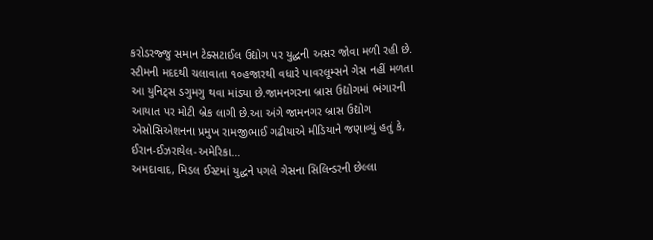કરોડરજ્જુ સમાન ટેક્સટાઈલ ઉદ્યોગ પર યુદ્ધની અસર જોવા મળી રહી છે. સ્ટીમની મદદથી ચલાવાતા ૧૦હજારથી વધારે પાવરલૂમ્સને ગેસ નહીં મળતા આ યુનિટ્સ ડગુમગુ થવા માંડ્યા છે.જામનગરના બ્રાસ ઉદ્યોગમાં ભંગારની આયાત પર મોટી બ્રેક લાગી છે.આ અંગે જામનગર બ્રાસ ઉદ્યોગ એસોસિએશનના પ્રમુખ રામજીભાઈ ગઢીયાએ મીડિયાને જણાવ્યું હતું કે, ઈરાન-ઈઝરાયેલ-અમેરિકા…
અમદાવાદ, મિડલ ઈસ્ટમાં યુદ્ધને પગલે ગેસના સિલિન્ડરની છેલ્લા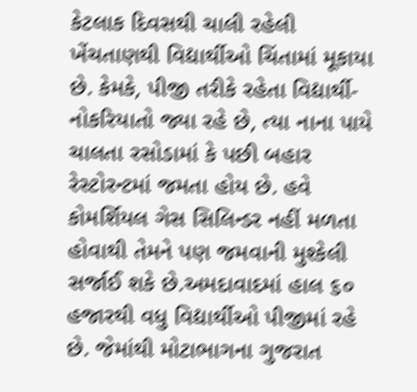કેટલાક દિવસથી ચાલી રહેલી ખેંચતાણથી વિદ્યાર્થીઓ ચિંતામાં મૂકાયા છે. કેમકે, પીજી તરીકે રહેતા વિદ્યાર્થી-નોકરિયાતો જ્યા રહે છે, ત્યા નાના પાયે ચાલતા રસોડામાં કે પછી બહાર રેસ્ટોરન્ટમાં જમતા હોય છે. હવે કોમર્શિયલ ગેસ સિલિન્ડર નહીં મળતા હોવાથી તેમને પણ જમવાની મુશ્કેલી સર્જાઈ શકે છે.અમદાવાદમાં હાલ ૬૦ હજારથી વધુ વિદ્યાર્થીઓ પીજીમાં રહે છે. જેમાંથી મોટાભાગના ગુજરાત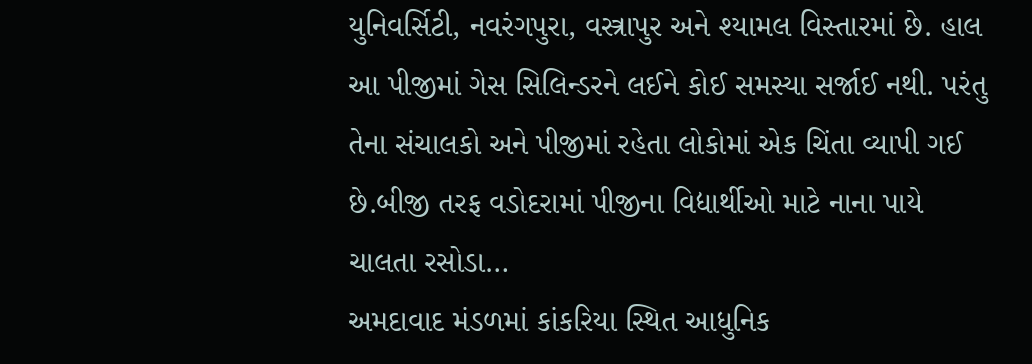યુનિવર્સિટી, નવરંગપુરા, વસ્ત્રાપુર અને શ્યામલ વિસ્તારમાં છે. હાલ આ પીજીમાં ગેસ સિલિન્ડરને લઈને કોઈ સમસ્યા સર્જાઈ નથી. પરંતુ તેના સંચાલકો અને પીજીમાં રહેતા લોકોમાં એક ચિંતા વ્યાપી ગઈ છે.બીજી તરફ વડોદરામાં પીજીના વિદ્યાર્થીઓ માટે નાના પાયે ચાલતા રસોડા…
અમદાવાદ મંડળમાં કાંકરિયા સ્થિત આધુનિક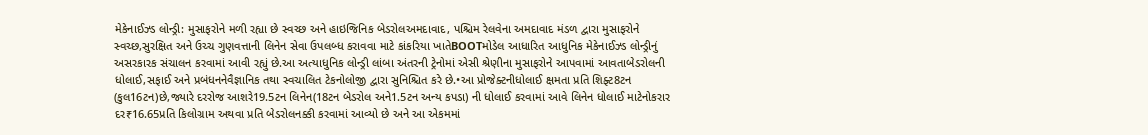મેકેનાઈઝ્ડ લોન્ડ્રી: મુસાફરોને મળી રહ્યા છે સ્વચ્છ અને હાઇજિનિક બેડરોલઅમદાવાદ, પશ્ચિમ રેલવેના અમદાવાદ મંડળ દ્વારા મુસાફરોને સ્વચ્છ,સુરક્ષિત અને ઉચ્ચ ગુણવત્તાની લિનેન સેવા ઉપલબ્ધ કરાવવા માટે કાંકરિયા ખાતેBOOTમોડેલ આધારિત આધુનિક મેકેનાઈઝ્ડ લોન્ડ્રીનું અસરકારક સંચાલન કરવામાં આવી રહ્યું છે.આ અત્યાધુનિક લોન્ડ્રી લાંબા અંતરની ટ્રેનોમાં એસી શ્રેણીના મુસાફરોને આપવામાં આવતાબેડરોલની ધોલાઈ,સફાઈ અને પ્રબંધનનેવૈજ્ઞાનિક તથા સ્વચાલિત ટેકનોલોજી દ્વારા સુનિશ્ચિત કરે છે.•આ પ્રોજેક્ટનીધોલાઈ ક્ષમતા પ્રતિ શિફ્ટ8ટન (કુલ16ટન)છે,જ્યારે દરરોજ આશરે19.5ટન લિનેન(18ટન બેડરોલ અને1.5ટન અન્ય કપડા) ની ધોલાઈ કરવામાં આવે લિનેન ધોલાઈ માટેનોકરાર દર₹16.65પ્રતિ કિલોગ્રામ અથવા પ્રતિ બેડરોલનક્કી કરવામાં આવ્યો છે અને આ એકમમાં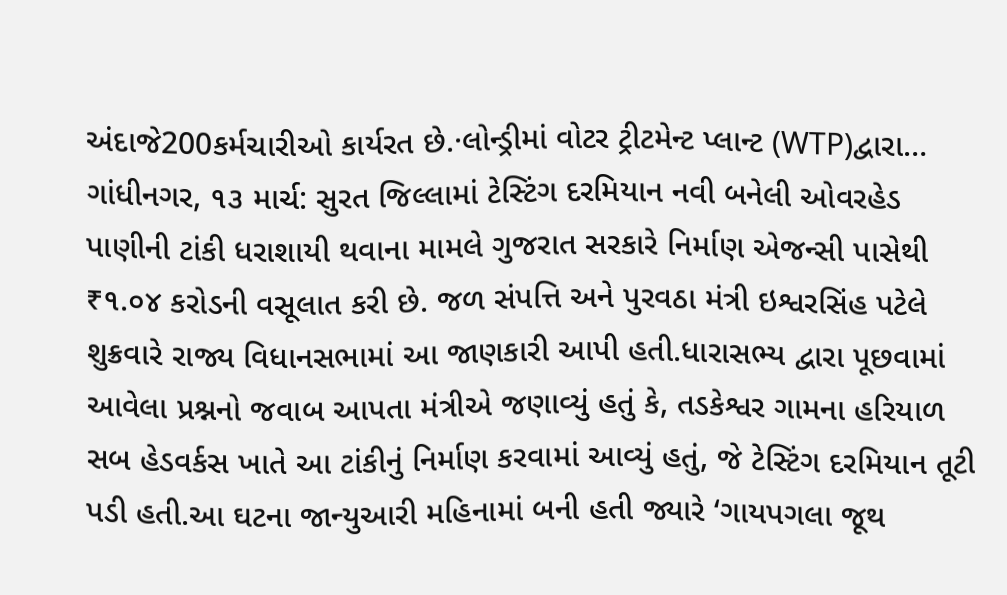અંદાજે200કર્મચારીઓ કાર્યરત છે.·લોન્ડ્રીમાં વોટર ટ્રીટમેન્ટ પ્લાન્ટ (WTP)દ્વારા…
ગાંધીનગર, ૧૩ માર્ચ: સુરત જિલ્લામાં ટેસ્ટિંગ દરમિયાન નવી બનેલી ઓવરહેડ પાણીની ટાંકી ધરાશાયી થવાના મામલે ગુજરાત સરકારે નિર્માણ એજન્સી પાસેથી ₹૧.૦૪ કરોડની વસૂલાત કરી છે. જળ સંપત્તિ અને પુરવઠા મંત્રી ઇશ્વરસિંહ પટેલે શુક્રવારે રાજ્ય વિધાનસભામાં આ જાણકારી આપી હતી.ધારાસભ્ય દ્વારા પૂછવામાં આવેલા પ્રશ્નનો જવાબ આપતા મંત્રીએ જણાવ્યું હતું કે, તડકેશ્વર ગામના હરિયાળ સબ હેડવર્કસ ખાતે આ ટાંકીનું નિર્માણ કરવામાં આવ્યું હતું, જે ટેસ્ટિંગ દરમિયાન તૂટી પડી હતી.આ ઘટના જાન્યુઆરી મહિનામાં બની હતી જ્યારે ‘ગાયપગલા જૂથ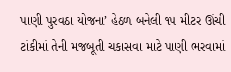પાણી પુરવઠા યોજના’ હેઠળ બનેલી ૧૫ મીટર ઊંચી ટાંકીમાં તેની મજબૂતી ચકાસવા માટે પાણી ભરવામાં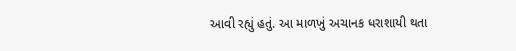આવી રહ્યું હતું. આ માળખું અચાનક ધરાશાયી થતા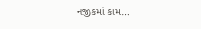નજીકમાં કામ…